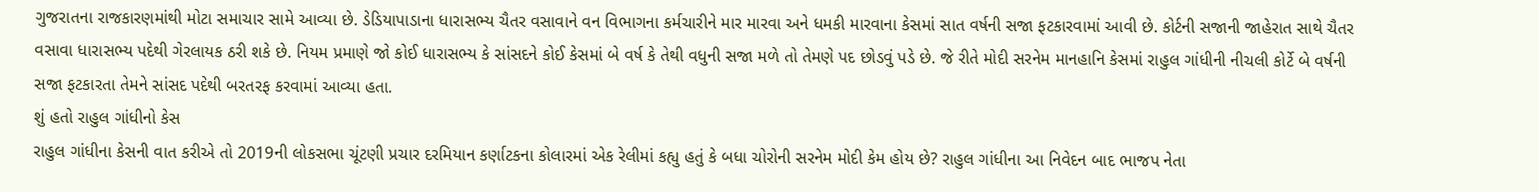ગુજરાતના રાજકારણમાંથી મોટા સમાચાર સામે આવ્યા છે. ડેડિયાપાડાના ધારાસભ્ય ચૈતર વસાવાને વન વિભાગના કર્મચારીને માર મારવા અને ધમકી મારવાના કેસમાં સાત વર્ષની સજા ફટકારવામાં આવી છે. કોર્ટની સજાની જાહેરાત સાથે ચૈતર વસાવા ધારાસભ્ય પદેથી ગેરલાયક ઠરી શકે છે. નિયમ પ્રમાણે જો કોઈ ધારાસભ્ય કે સાંસદને કોઈ કેસમાં બે વર્ષ કે તેથી વધુની સજા મળે તો તેમણે પદ છોડવું પડે છે. જે રીતે મોદી સરનેમ માનહાનિ કેસમાં રાહુલ ગાંધીની નીચલી કોર્ટે બે વર્ષની સજા ફટકારતા તેમને સાંસદ પદેથી બરતરફ કરવામાં આવ્યા હતા.
શું હતો રાહુલ ગાંધીનો કેસ
રાહુલ ગાંધીના કેસની વાત કરીએ તો 2019ની લોકસભા ચૂંટણી પ્રચાર દરમિયાન કર્ણાટકના કોલારમાં એક રેલીમાં કહ્યુ હતું કે બધા ચોરોની સરનેમ મોદી કેમ હોય છે? રાહુલ ગાંધીના આ નિવેદન બાદ ભાજપ નેતા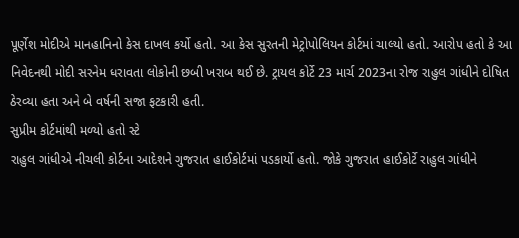પૂર્ણેશ મોદીએ માનહાનિનો કેસ દાખલ કર્યો હતો. આ કેસ સુરતની મેટ્રોપોલિયન કોર્ટમાં ચાલ્યો હતો. આરોપ હતો કે આ નિવેદનથી મોદી સરનેમ ધરાવતા લોકોની છબી ખરાબ થઈ છે. ટ્રાયલ કોર્ટે 23 માર્ચ 2023ના રોજ રાહુલ ગાંધીને દોષિત ઠેરવ્યા હતા અને બે વર્ષની સજા ફટકારી હતી.
સુપ્રીમ કોર્ટમાંથી મળ્યો હતો સ્ટે
રાહુલ ગાંધીએ નીચલી કોર્ટના આદેશને ગુજરાત હાઈકોર્ટમાં પડકાર્યો હતો. જોકે ગુજરાત હાઈકોર્ટે રાહુલ ગાંધીને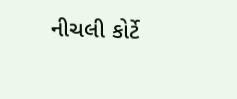નીચલી કોર્ટે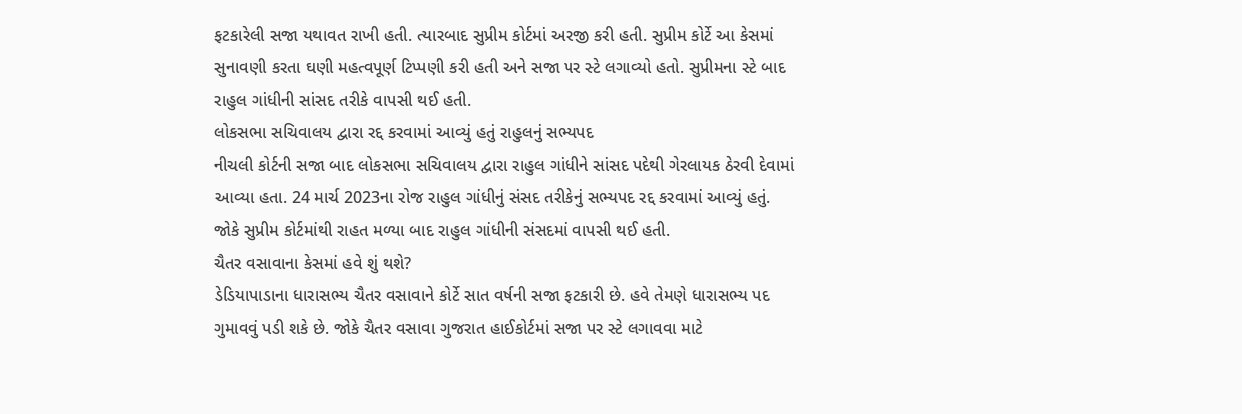ફટકારેલી સજા યથાવત રાખી હતી. ત્યારબાદ સુપ્રીમ કોર્ટમાં અરજી કરી હતી. સુપ્રીમ કોર્ટે આ કેસમાં સુનાવણી કરતા ઘણી મહત્વપૂર્ણ ટિપ્પણી કરી હતી અને સજા પર સ્ટે લગાવ્યો હતો. સુપ્રીમના સ્ટે બાદ રાહુલ ગાંધીની સાંસદ તરીકે વાપસી થઈ હતી.
લોકસભા સચિવાલય દ્વારા રદ્દ કરવામાં આવ્યું હતું રાહુલનું સભ્યપદ
નીચલી કોર્ટની સજા બાદ લોકસભા સચિવાલય દ્વારા રાહુલ ગાંધીને સાંસદ પદેથી ગેરલાયક ઠેરવી દેવામાં આવ્યા હતા. 24 માર્ચ 2023ના રોજ રાહુલ ગાંધીનું સંસદ તરીકેનું સભ્યપદ રદ્દ કરવામાં આવ્યું હતું. જોકે સુપ્રીમ કોર્ટમાંથી રાહત મળ્યા બાદ રાહુલ ગાંધીની સંસદમાં વાપસી થઈ હતી.
ચૈતર વસાવાના કેસમાં હવે શું થશે?
ડેડિયાપાડાના ધારાસભ્ય ચૈતર વસાવાને કોર્ટે સાત વર્ષની સજા ફટકારી છે. હવે તેમણે ધારાસભ્ય પદ ગુમાવવું પડી શકે છે. જોકે ચૈતર વસાવા ગુજરાત હાઈકોર્ટમાં સજા પર સ્ટે લગાવવા માટે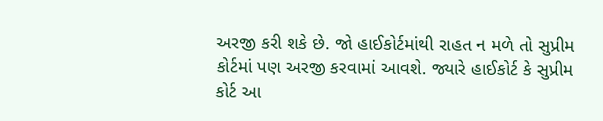અરજી કરી શકે છે. જો હાઈકોર્ટમાંથી રાહત ન મળે તો સુપ્રીમ કોર્ટમાં પણ અરજી કરવામાં આવશે. જ્યારે હાઈકોર્ટ કે સુપ્રીમ કોર્ટ આ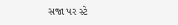સજા પર સ્ટે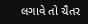લગાવે તો ચૈતર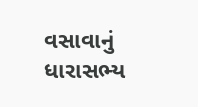વસાવાનું ધારાસભ્ય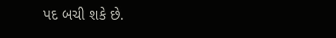પદ બચી શકે છે.